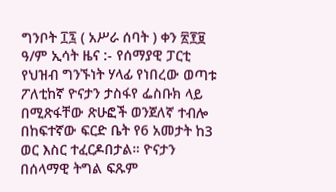ግንቦት ፲፯ ( አሥራ ሰባት ) ቀን ፳፻፱ ዓ/ም ኢሳት ዜና :- የሰማያዊ ፓርቲ የህዝብ ግንኙነት ሃላፊ የነበረው ወጣቱ ፖለቲከኛ ዮናታን ታስፋየ ፌስቡክ ላይ በሚጽፋቸው ጽሁፎች ወንጀለኛ ተብሎ በከፍተኛው ፍርድ ቤት የ6 አመታት ከ3 ወር እስር ተፈርዶበታል። ዮናታን በሰላማዊ ትግል ፍጹም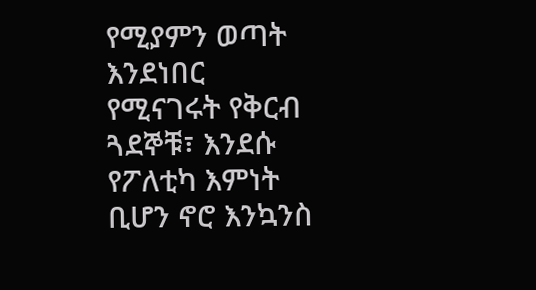የሚያምን ወጣት እንደነበር የሚናገሩት የቅርብ ጓደኞቹ፣ እንደሱ የፖለቲካ እምነት ቢሆን ኖሮ እንኳንስ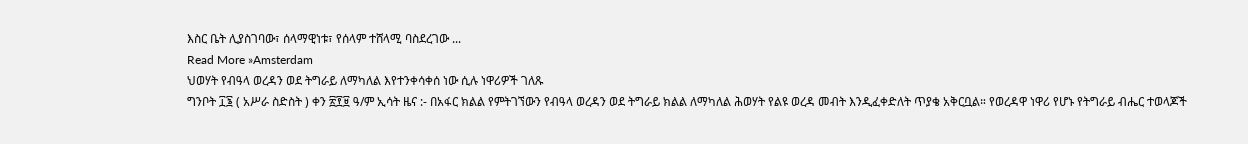እስር ቤት ሊያስገባው፣ ሰላማዊነቱ፣ የሰላም ተሸላሚ ባስደረገው ...
Read More »Amsterdam
ህወሃት የብዓላ ወረዳን ወደ ትግራይ ለማካለል እየተንቀሳቀሰ ነው ሲሉ ነዋሪዎች ገለጹ
ግንቦት ፲፮ ( አሥራ ስድስት ) ቀን ፳፻፱ ዓ/ም ኢሳት ዜና :- በአፋር ክልል የምትገኘውን የብዓላ ወረዳን ወደ ትግራይ ክልል ለማካለል ሕወሃት የልዩ ወረዳ መብት እንዲፈቀድለት ጥያቄ አቅርቧል። የወረዳዋ ነዋሪ የሆኑ የትግራይ ብሔር ተወላጆች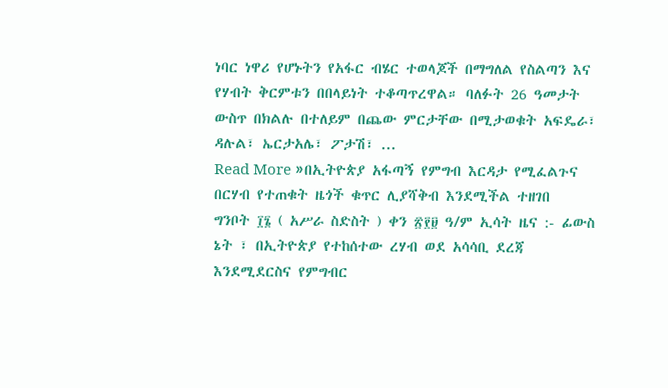ነባር ነዋሪ የሆኑትን የአፋር ብሄር ተወላጆች በማግለል የስልጣን እና የሃብት ቅርምቱን በበላይነት ተቆጣጥረዋል። ባለፉት 26 ዓመታት ውስጥ በክልሉ በተለይም በጨው ምርታቸው በሚታወቁት አፍዴራ፣ ዳሉል፣ ኤርታአሌ፣ ፖታሽ፣ ...
Read More »በኢትዮጵያ አፋጣኝ የምግብ እርዳታ የሚፈልጉና በርሃብ የተጠቁት ዜጎች ቁጥር ሊያሻቅብ እንደሚችል ተዘገበ
ግንቦት ፲፮ ( አሥራ ስድስት ) ቀን ፳፻፱ ዓ/ም ኢሳት ዜና :- ፊውስ ኔት ፣ በኢትዮጵያ የተከሰተው ረሃብ ወደ አሳሳቢ ደረጃ እንደሚደርስና የምግብር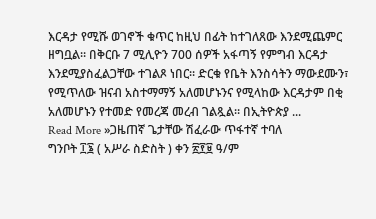እርዳታ የሚሹ ወገኖች ቁጥር ከዚህ በፊት ከተገለጸው እንደሚጨምር ዘግቧል። በቅርቡ 7 ሚሊዮን 700 ሰዎች አፋጣኝ የምግብ እርዳታ እንደሚያስፈልጋቸው ተገልጾ ነበር። ድርቁ የቤት እንስሳትን ማውደሙን፣ የሚጥለው ዝናብ አስተማማኝ አለመሆኑንና የሚላከው እርዳታም በቂ አለመሆኑን የተመድ የመረጃ መረብ ገልጿል። በኢትዮጵያ ...
Read More »ጋዜጠኛ ጌታቸው ሽፈራው ጥፋተኛ ተባለ
ግንቦት ፲፮ ( አሥራ ስድስት ) ቀን ፳፻፱ ዓ/ም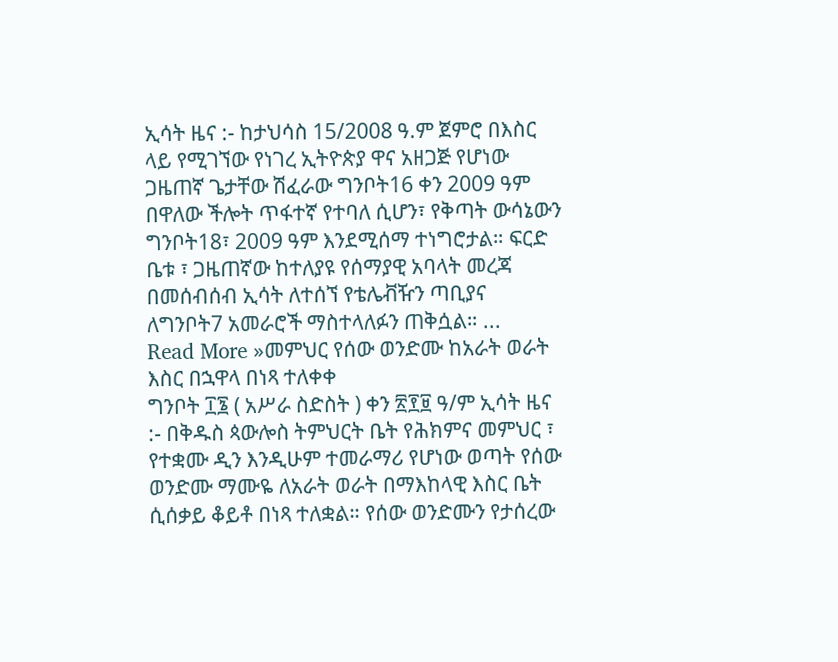ኢሳት ዜና :- ከታህሳስ 15/2008 ዓ.ም ጀምሮ በእስር ላይ የሚገኘው የነገረ ኢትዮጵያ ዋና አዘጋጅ የሆነው ጋዜጠኛ ጌታቸው ሽፈራው ግንቦት16 ቀን 2009 ዓም በዋለው ችሎት ጥፋተኛ የተባለ ሲሆን፣ የቅጣት ውሳኔውን ግንቦት18፣ 2009 ዓም እንደሚሰማ ተነግሮታል። ፍርድ ቤቱ ፣ ጋዜጠኛው ከተለያዩ የሰማያዊ አባላት መረጃ በመሰብሰብ ኢሳት ለተሰኘ የቴሌቭዥን ጣቢያና ለግንቦት7 አመራሮች ማስተላለፉን ጠቅሷል። ...
Read More »መምህር የሰው ወንድሙ ከአራት ወራት እስር በኋዋላ በነጻ ተለቀቀ
ግንቦት ፲፮ ( አሥራ ስድስት ) ቀን ፳፻፱ ዓ/ም ኢሳት ዜና :- በቅዱስ ጳውሎስ ትምህርት ቤት የሕክምና መምህር ፣ የተቋሙ ዲን እንዲሁም ተመራማሪ የሆነው ወጣት የሰው ወንድሙ ማሙዬ ለአራት ወራት በማእከላዊ እስር ቤት ሲሰቃይ ቆይቶ በነጻ ተለቋል። የሰው ወንድሙን የታሰረው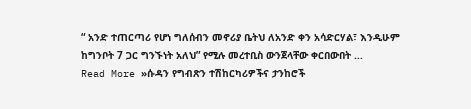“ አንድ ተጠርጣሪ የሆነ ግለሰብን መኖሪያ ቤትህ ለአንድ ቀን አሳድርሃል፣ እንዲሁም ከግንቦት 7 ጋር ግንኙነት አለህ” የሚሉ መረተቢስ ውንጀላቸው ቀርበውበት ...
Read More »ሱዳን የግብጽን ተሽከርካሪዎችና ታንከሮች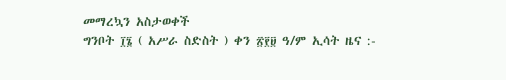መማረኳን አስታወቀች
ግንቦት ፲፮ ( አሥራ ስድስት ) ቀን ፳፻፱ ዓ/ም ኢሳት ዜና :-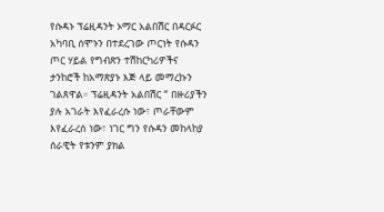የሱዳኑ ፕሬዚዳንት ኦማር አልበሽር በዳርፉር አካባቢ ሰሞኑን በተደረገው ጦርነት የሱዳን ጦር ሃይል የግብጽን ተሽከርካሪዎችና ታንከሮች ከአማጽያኑ እጅ ላይ መማረኩን ገልጸዋል። ፕሬዚዳንት አልበሽር “ በዙሪያችን ያሉ አገራት እየፈራረሱ ነው፣ ጦራቸውም እየፈራረሰ ነው፣ ነገር ግን የሱዳን መከላከያ ሰራዊት የቱንም ያክል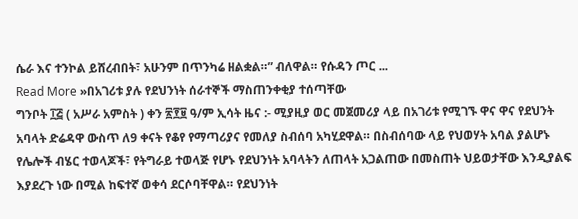ሴራ እና ተንኮል ይሸረብበት፣ አሁንም በጥንካሬ ዘልቋል።” ብለዋል። የሱዳን ጦር ...
Read More »በአገሪቱ ያሉ የደህንነት ሰራተኞች ማስጠንቀቂያ ተሰጣቸው
ግንቦት ፲፭ ( አሥራ አምስት ) ቀን ፳፻፱ ዓ/ም ኢሳት ዜና :- ሚያዚያ ወር መጀመሪያ ላይ በአገሪቱ የሚገኙ ዋና ዋና የደህንት አባላት ድሬዳዋ ውስጥ ለ9 ቀናት የቆየ የማጣሪያና የመለያ ስብሰባ አካሂደዋል። በስብሰባው ላይ የህወሃት አባል ያልሆኑ የሌሎች ብሄር ተወላጆች፣ የትግራይ ተወላጅ የሆኑ የደህንነት አባላትን ለጠላት አጋልጠው በመስጠት ህይወታቸው እንዲያልፍ እያደረጉ ነው በሚል ከፍተኛ ወቀሳ ደርሶባቸዋል። የደህንነት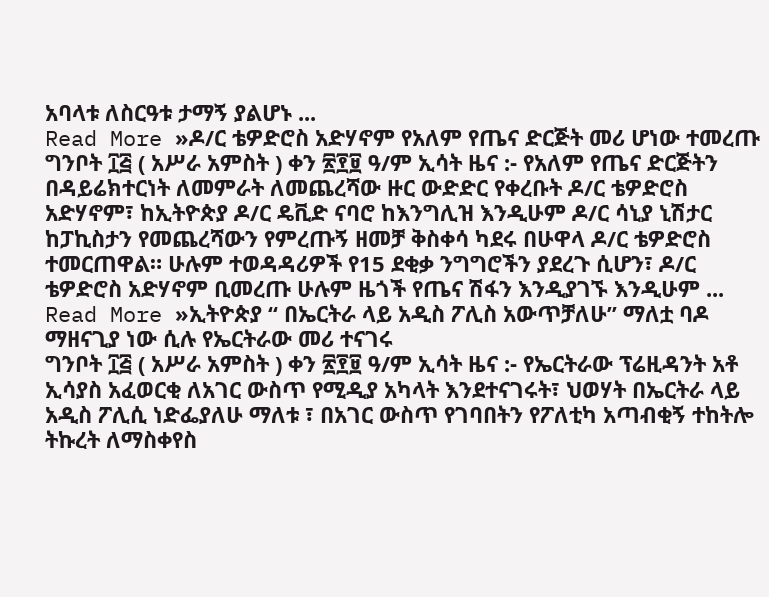አባላቱ ለስርዓቱ ታማኝ ያልሆኑ ...
Read More »ዶ/ር ቴዎድሮስ አድሃኖም የአለም የጤና ድርጅት መሪ ሆነው ተመረጡ
ግንቦት ፲፭ ( አሥራ አምስት ) ቀን ፳፻፱ ዓ/ም ኢሳት ዜና :- የአለም የጤና ድርጅትን በዳይሬክተርነት ለመምራት ለመጨረሻው ዙር ውድድር የቀረቡት ዶ/ር ቴዎድሮስ አድሃኖም፣ ከኢትዮጵያ ዶ/ር ዴቪድ ናባሮ ከእንግሊዝ እንዲሁም ዶ/ር ሳኒያ ኒሽታር ከፓኪስታን የመጨረሻውን የምረጡኝ ዘመቻ ቅስቀሳ ካደሩ በሁዋላ ዶ/ር ቴዎድሮስ ተመርጠዋል። ሁሉም ተወዳዳሪዎች የ15 ደቂቃ ንግግሮችን ያደረጉ ሲሆን፣ ዶ/ር ቴዎድሮስ አድሃኖም ቢመረጡ ሁሉም ዜጎች የጤና ሽፋን እንዲያገኙ እንዲሁም ...
Read More »ኢትዮጵያ “ በኤርትራ ላይ አዲስ ፖሊስ አውጥቻለሁ” ማለቷ ባዶ ማዘናጊያ ነው ሲሉ የኤርትራው መሪ ተናገሩ
ግንቦት ፲፭ ( አሥራ አምስት ) ቀን ፳፻፱ ዓ/ም ኢሳት ዜና :- የኤርትራው ፕሬዚዳንት አቶ ኢሳያስ አፈወርቂ ለአገር ውስጥ የሚዲያ አካላት እንደተናገሩት፣ ህወሃት በኤርትራ ላይ አዲስ ፖሊሲ ነድፌያለሁ ማለቱ ፣ በአገር ውስጥ የገባበትን የፖለቲካ አጣብቂኝ ተከትሎ ትኩረት ለማስቀየስ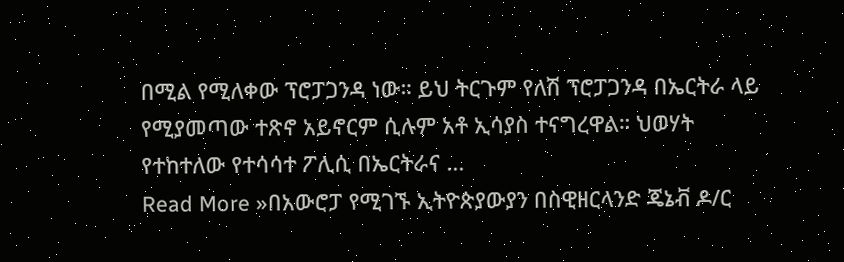በሚል የሚለቀው ፕሮፓጋንዳ ነው። ይህ ትርጉም የለሽ ፕሮፓጋንዳ በኤርትራ ላይ የሚያመጣው ተጽኖ አይኖርም ሲሉም አቶ ኢሳያስ ተናግረዋል። ህወሃት የተከተለው የተሳሳተ ፖሊሲ በኤርትራና ...
Read More »በአውሮፓ የሚገኙ ኢትዮጵያውያን በስዊዘርላንድ ጄኔቭ ዶ/ር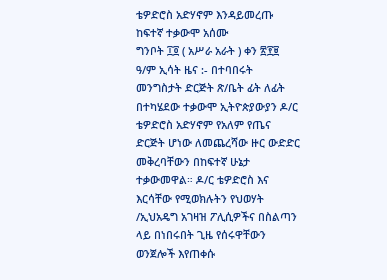ቴዎድሮስ አድሃኖም እንዳይመረጡ ከፍተኛ ተቃውሞ አሰሙ
ግንቦት ፲፬ ( አሥራ አራት ) ቀን ፳፻፱ ዓ/ም ኢሳት ዜና :- በተባበሩት መንግስታት ድርጅት ጽ/ቤት ፊት ለፊት በተካሄደው ተቃውሞ ኢትዮጵያውያን ዶ/ር ቴዎድሮስ አድሃኖም የአለም የጤና ድርጅት ሆነው ለመጨረሻው ዙር ውድድር መቅረባቸውን በከፍተኛ ሁኔታ ተቃውመዋል። ዶ/ር ቴዎድሮስ እና እርሳቸው የሚወክሉትን የህወሃት /ኢህአዴግ አገዛዝ ፖሊሲዎችና በስልጣን ላይ በነበሩበት ጊዜ የሰሩዋቸውን ወንጀሎች እየጠቀሱ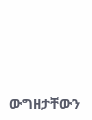ውግዘታቸውን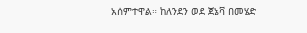አሰምተዋል። ከለንደን ወደ ጀኔቫ በመሄድ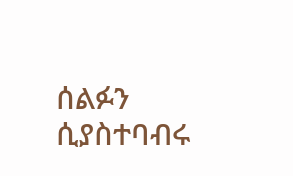ሰልፉን ሲያስተባብሩ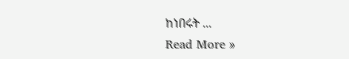ከነበሩት ...
Read More »